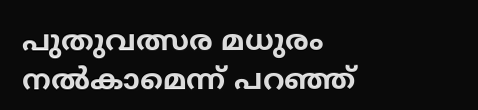പുതുവത്സര മധുരം നൽകാമെന്ന് പറഞ്ഞ്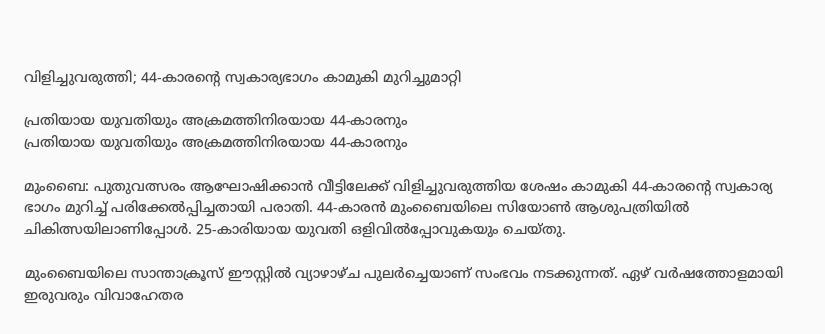വിളിച്ചുവരുത്തി; 44-കാരന്റെ സ്വകാര്യഭാഗം കാമുകി മുറിച്ചുമാറ്റി

പ്രതിയായ യുവതിയും അക്രമത്തിനിരയായ 44-കാരനും
പ്രതിയായ യുവതിയും അക്രമത്തിനിരയായ 44-കാരനും

മുംബൈ: പുതുവത്സരം ആഘോഷിക്കാൻ വീട്ടിലേക്ക് വിളിച്ചുവരുത്തിയ ശേഷം കാമുകി 44-കാരന്റെ സ്വകാര്യ ഭാഗം മുറിച്ച് പരിക്കേൽപ്പിച്ചതായി പരാതി. 44-കാരൻ മുംബൈയിലെ സിയോൺ ആശുപത്രിയിൽ ചികിത്സയിലാണിപ്പോൾ. 25-കാരിയായ യുവതി ഒളിവിൽപ്പോവുകയും ചെയ്തു.

മുംബൈയിലെ സാന്താക്രൂസ് ഈസ്റ്റിൽ വ്യാഴാഴ്ച പുലർച്ചെയാണ് സംഭവം നടക്കുന്നത്. ഏഴ് വർഷത്തോളമായി ഇരുവരും വിവാഹേതര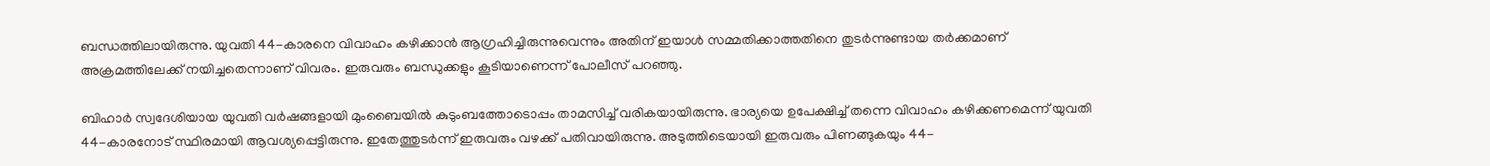ബന്ധത്തിലായിരുന്നു. യുവതി 44-കാരനെ വിവാഹം കഴിക്കാൻ ആഗ്രഹിച്ചിരുന്നുവെന്നും അതിന് ഇയാൾ സമ്മതിക്കാത്തതിനെ തുടർന്നുണ്ടായ തർക്കമാണ് അക്രമത്തിലേക്ക് നയിച്ചതെന്നാണ് വിവരം. ഇരുവരും ബന്ധുക്കളും കൂടിയാണെന്ന് പോലീസ് പറഞ്ഞു.

ബിഹാർ സ്വദേശിയായ യുവതി വർഷങ്ങളായി മുംബൈയിൽ കുടുംബത്തോടൊപ്പം താമസിച്ച് വരികയായിരുന്നു. ഭാര്യയെ ഉപേക്ഷിച്ച് തന്നെ വിവാഹം കഴിക്കണമെന്ന് യുവതി 44-കാരനോട് സ്ഥിരമായി ആവശ്യപ്പെട്ടിരുന്നു. ഇതേത്തുടർന്ന് ഇരുവരും വഴക്ക് പതിവായിരുന്നു. അടുത്തിടെയായി ഇരുവരും പിണങ്ങുകയും 44-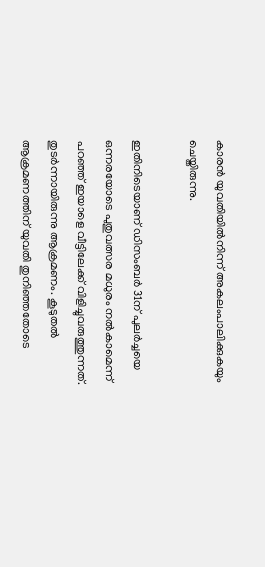കാരൻ യുവതിയിൽനിന്ന് അകലംപാലിക്കുകയും ചെയ്തിരുന്നു.

ഇതിനിടെയാണ് ഡിസംബർ 31ന് പുലർച്ചയെ ഒന്നരയോടെ പുതുവത്സര മധുരം നൽകാമെന്ന് പറഞ്ഞ് ഇയാളെ വീട്ടിലേക്ക് വിളിച്ചുവരുത്തുന്നത്. തുടർന്നായിരുന്നു ആക്രമണം. കൂടുതൽ ആക്രമണത്തിന് യുവതി തുനിഞ്ഞതോടെ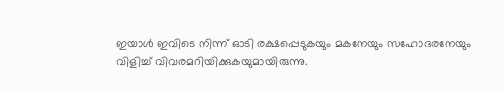ഇയാൾ ഇവിടെ നിന്ന് ഓടി രക്ഷപ്പെടുകയും മകനേയും സഹോദരനേയും വിളിച്ച് വിവരമറിയിക്കുകയുമായിരുന്നു.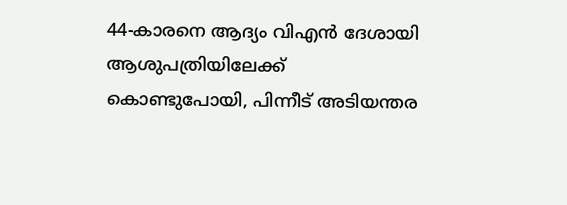44-കാരനെ ആദ്യം വിഎൻ ദേശായി ആശുപത്രിയിലേക്ക് കൊണ്ടുപോയി, പിന്നീട് അടിയന്തര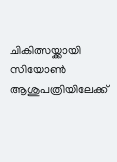ചികിത്സയ്ക്കായി സിയോൺ ആശുപത്രിയിലേക്ക്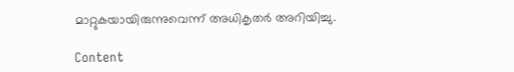മാറ്റുകയായിരുന്നുവെന്ന് അധികൃതർ അറിയിച്ചു.

Content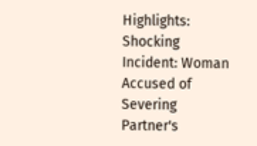Highlights: Shocking Incident: Woman Accused of Severing Partner's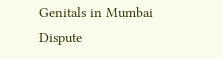Genitals in Mumbai Dispute